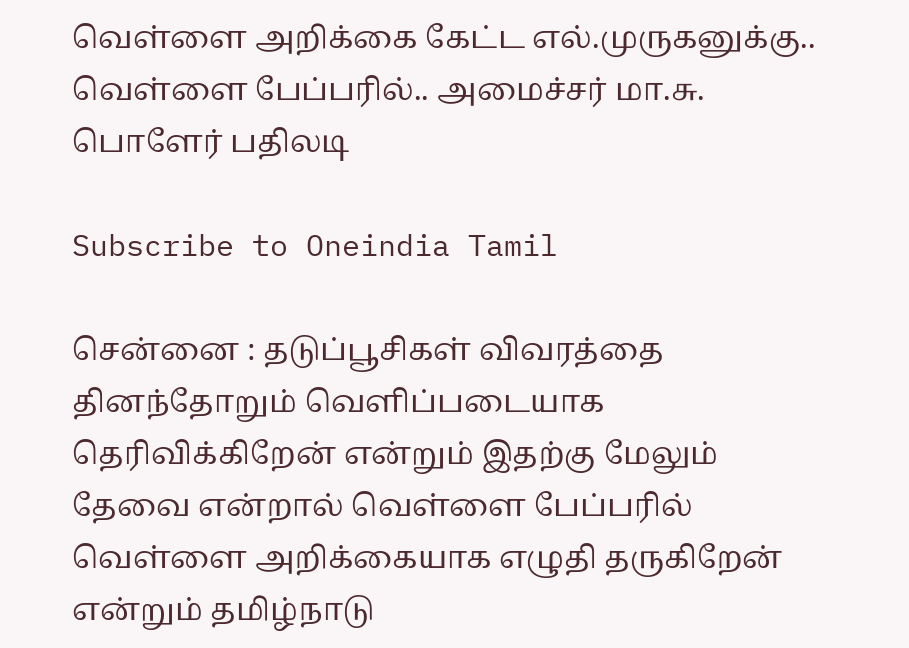வெள்ளை அறிக்கை கேட்ட எல்.முருகனுக்கு.. வெள்ளை பேப்பரில்.. அமைச்சர் மா.சு. பொளேர் பதிலடி

Subscribe to Oneindia Tamil

சென்னை : தடுப்பூசிகள் விவரத்தை தினந்தோறும் வெளிப்படையாக தெரிவிக்கிறேன் என்றும் இதற்கு மேலும் தேவை என்றால் வெள்ளை பேப்பரில் வெள்ளை அறிக்கையாக எழுதி தருகிறேன் என்றும் தமிழ்நாடு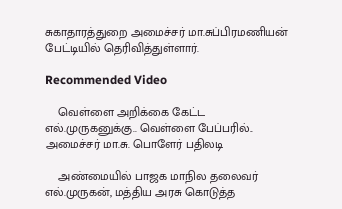சுகாதாரத்துறை அமைச்சர் மா.சுப்பிரமணியன் பேட்டியில் தெரிவித்துள்ளார்.

Recommended Video

    வெள்ளை அறிக்கை கேட்ட எல்.முருகனுக்கு.. வெள்ளை பேப்பரில்.. அமைச்சர் மா.சு. பொளேர் பதிலடி

    அண்மையில் பாஜக மாநில தலைவர் எல்.முருகன், மத்திய அரசு கொடுத்த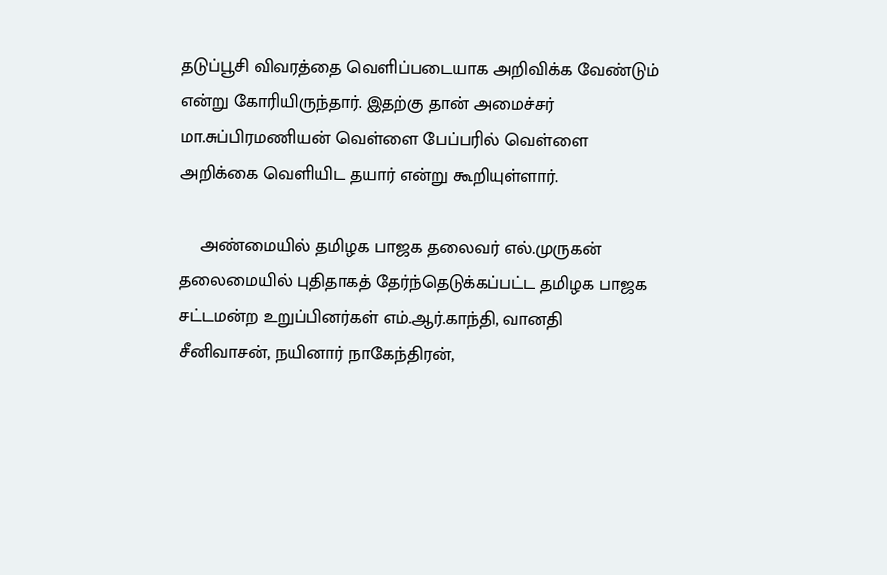தடுப்பூசி விவரத்தை வெளிப்படையாக அறிவிக்க வேண்டும் என்று கோரியிருந்தார். இதற்கு தான் அமைச்சர் மா.சுப்பிரமணியன் வெள்ளை பேப்பரில் வெள்ளை அறிக்கை வெளியிட தயார் என்று கூறியுள்ளார்.

    அண்மையில் தமிழக பாஜக தலைவர் எல்.முருகன் தலைமையில் புதிதாகத் தேர்ந்தெடுக்கப்பட்ட தமிழக பாஜக சட்டமன்ற உறுப்பினர்கள் எம்.ஆர்.காந்தி, வானதி சீனிவாசன், நயினார் நாகேந்திரன்,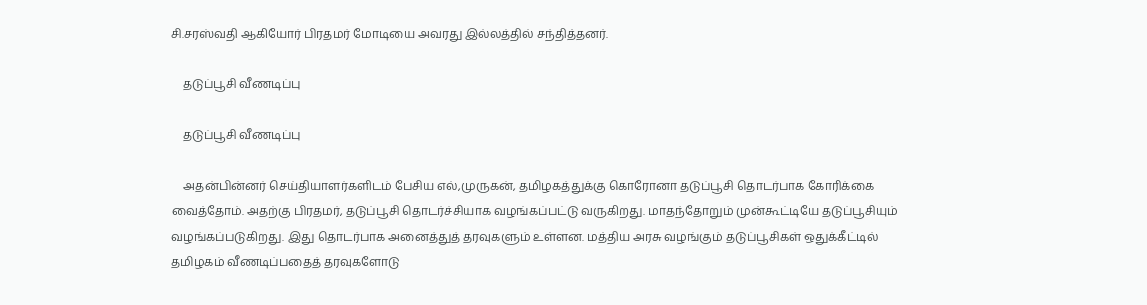சி.சரஸ்வதி ஆகியோர் பிரதமர் மோடியை அவரது இல்லத்தில் சந்தித்தனர்.

    தடுப்பூசி வீணடிப்பு

    தடுப்பூசி வீணடிப்பு

    அதன்பின்னர் செய்தியாளர்களிடம் பேசிய எல்,முருகன், தமிழகத்துக்கு கொரோனா தடுப்பூசி தொடர்பாக கோரிக்கை வைத்தோம். அதற்கு பிரதமர், தடுப்பூசி தொடர்ச்சியாக வழங்கப்பட்டு வருகிறது. மாதந்தோறும் முன்கூட்டியே தடுப்பூசியும் வழங்கப்படுகிறது. இது தொடர்பாக அனைத்துத் தரவுகளும் உள்ளன. மத்திய அரசு வழங்கும் தடுப்பூசிகள் ஒதுக்கீட்டில் தமிழகம் வீணடிப்பதைத் தரவுகளோடு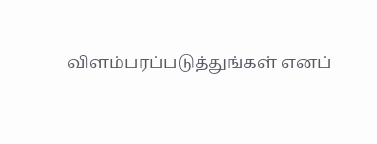விளம்பரப்படுத்துங்கள் எனப்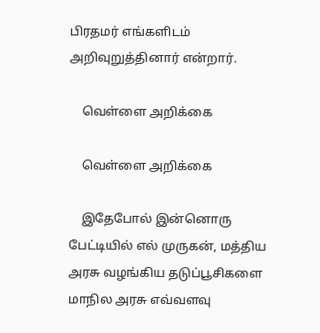பிரதமர் எங்களிடம் அறிவுறுத்தினார் என்றார்.

    வெள்ளை அறிக்கை

    வெள்ளை அறிக்கை

    இதேபோல் இன்னொரு பேட்டியில் எல் முருகன், மத்திய அரசு வழங்கிய தடுப்பூசிகளை மாநில அரசு எவ்வளவு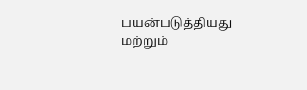பயன்படுத்தியது மற்றும்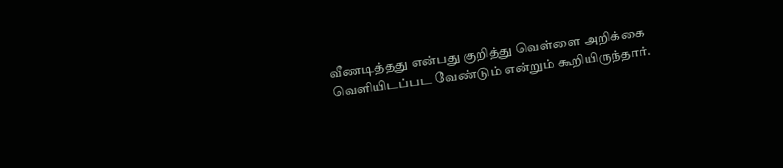வீணடித்தது என்பது குறித்து வெள்ளை அறிக்கை வெளியிடப்பட வேண்டும் என்றும் கூறியிருந்தார்.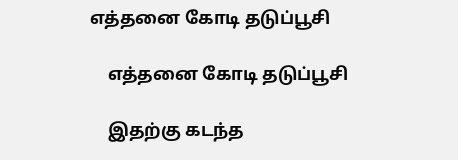எத்தனை கோடி தடுப்பூசி

    எத்தனை கோடி தடுப்பூசி

    இதற்கு கடந்த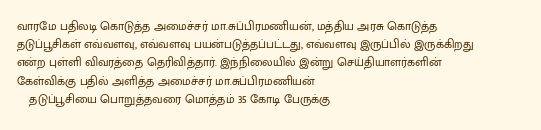வாரமே பதிலடி கொடுத்த அமைச்சர் மா.சுப்பிரமணியன், மத்திய அரசு கொடுத்த தடுப்பூசிகள் எவ்வளவு, எவ்வளவு பயன்படுத்தப்பட்டது, எவ்வளவு இருப்பில் இருக்கிறது என்ற புள்ளி விவரத்தை தெரிவித்தார். இந்நிலையில் இன்று செய்தியாளர்களின் கேள்விக்கு பதில் அளித்த அமைச்சர் மா.சுப்பிரமணியன்
    தடுப்பூசியை பொறுத்தவரை மொத்தம் 35 கோடி பேருக்கு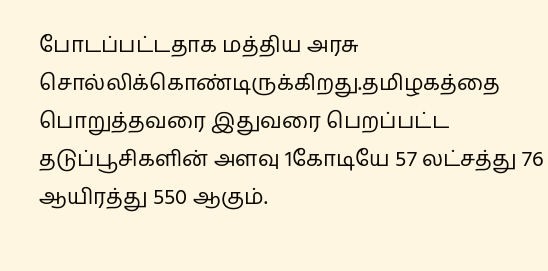போடப்பட்டதாக மத்திய அரசு சொல்லிக்கொண்டிருக்கிறது.தமிழகத்தை பொறுத்தவரை இதுவரை பெறப்பட்ட தடுப்பூசிகளின் அளவு 1கோடியே 57 லட்சத்து 76 ஆயிரத்து 550 ஆகும்.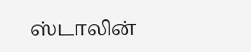ஸ்டாலின்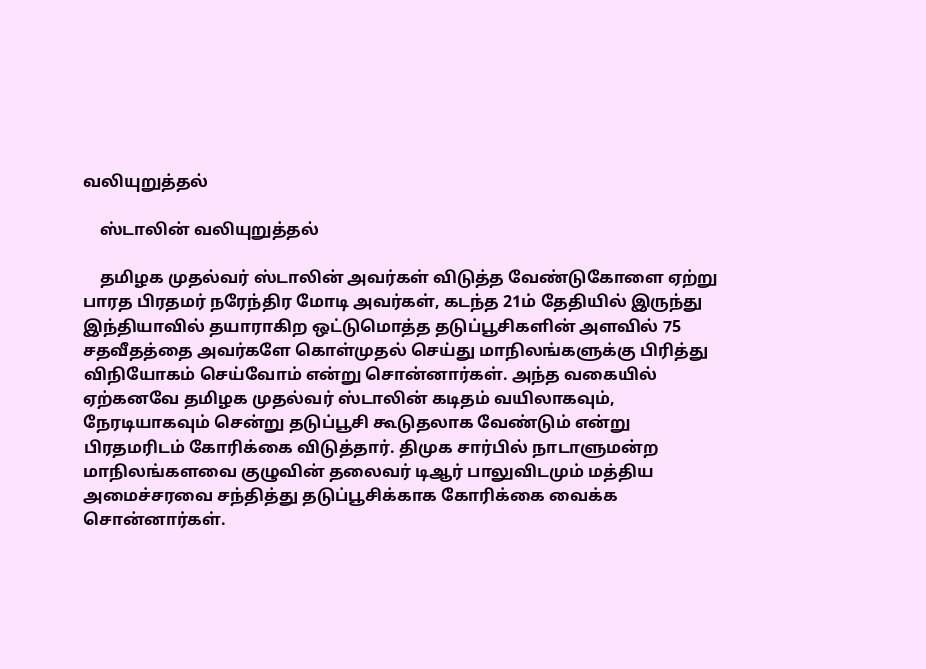வலியுறுத்தல்

    ஸ்டாலின் வலியுறுத்தல்

    தமிழக முதல்வர் ஸ்டாலின் அவர்கள் விடுத்த வேண்டுகோளை ஏற்று பாரத பிரதமர் நரேந்திர மோடி அவர்கள், கடந்த 21ம் தேதியில் இருந்து இந்தியாவில் தயாராகிற ஒட்டுமொத்த தடுப்பூசிகளின் அளவில் 75 சதவீதத்தை அவர்களே கொள்முதல் செய்து மாநிலங்களுக்கு பிரித்து விநியோகம் செய்வோம் என்று சொன்னார்கள். அந்த வகையில் ஏற்கனவே தமிழக முதல்வர் ஸ்டாலின் கடிதம் வயிலாகவும், நேரடியாகவும் சென்று தடுப்பூசி கூடுதலாக வேண்டும் என்று பிரதமரிடம் கோரிக்கை விடுத்தார். திமுக சார்பில் நாடாளுமன்ற மாநிலங்களவை குழுவின் தலைவர் டிஆர் பாலுவிடமும் மத்திய அமைச்சரவை சந்தித்து தடுப்பூசிக்காக கோரிக்கை வைக்க சொன்னார்கள்.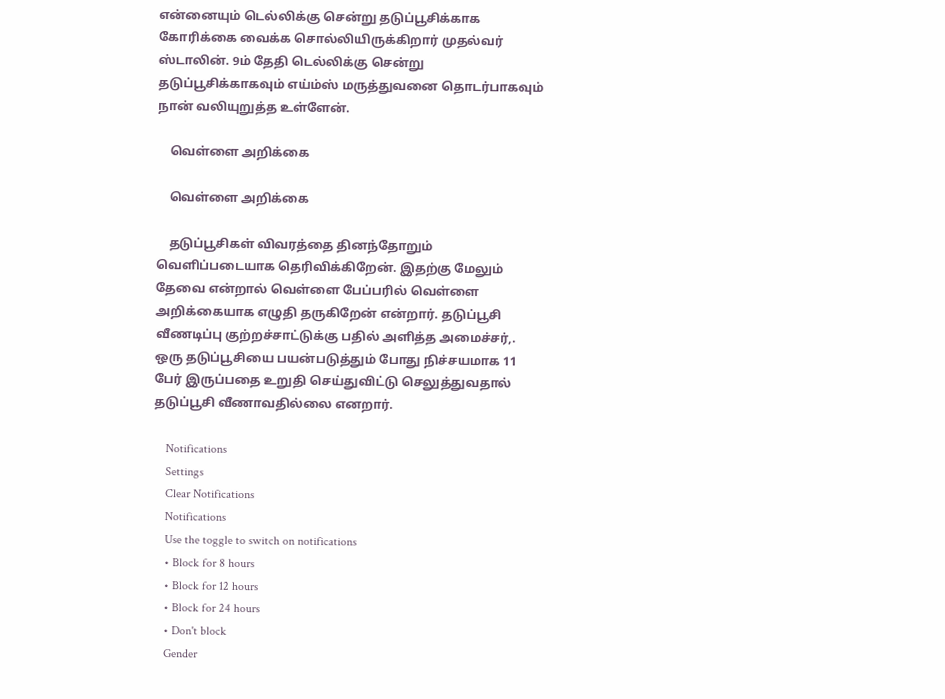என்னையும் டெல்லிக்கு சென்று தடுப்பூசிக்காக கோரிக்கை வைக்க சொல்லியிருக்கிறார் முதல்வர் ஸ்டாலின். 9ம் தேதி டெல்லிக்கு சென்று தடுப்பூசிக்காகவும் எய்ம்ஸ் மருத்துவனை தொடர்பாகவும் நான் வலியுறுத்த உள்ளேன்.

    வெள்ளை அறிக்கை

    வெள்ளை அறிக்கை

    தடுப்பூசிகள் விவரத்தை தினந்தோறும் வெளிப்படையாக தெரிவிக்கிறேன். இதற்கு மேலும் தேவை என்றால் வெள்ளை பேப்பரில் வெள்ளை அறிக்கையாக எழுதி தருகிறேன் என்றார். தடுப்பூசி வீணடிப்பு குற்றச்சாட்டுக்கு பதில் அளித்த அமைச்சர்,. ஒரு தடுப்பூசியை பயன்படுத்தும் போது நிச்சயமாக 11 பேர் இருப்பதை உறுதி செய்துவிட்டு செலுத்துவதால் தடுப்பூசி வீணாவதில்லை எனறார்.

    Notifications
    Settings
    Clear Notifications
    Notifications
    Use the toggle to switch on notifications
    • Block for 8 hours
    • Block for 12 hours
    • Block for 24 hours
    • Don't block
    Gender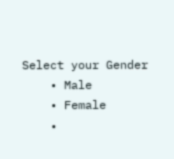Select your Gender
    • Male
    • Female
    •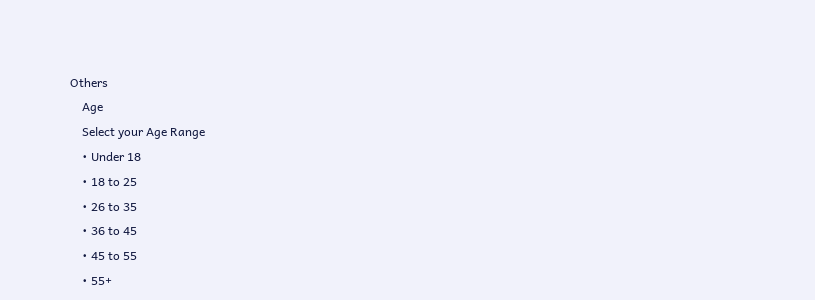Others
    Age
    Select your Age Range
    • Under 18
    • 18 to 25
    • 26 to 35
    • 36 to 45
    • 45 to 55
    • 55+